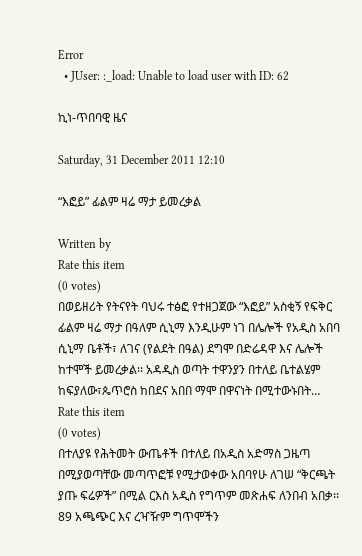Error
  • JUser: :_load: Unable to load user with ID: 62

ኪነ-ጥበባዊ ዜና

Saturday, 31 December 2011 12:10

“እፎይ” ፊልም ዛሬ ማታ ይመረቃል

Written by
Rate this item
(0 votes)
በወይዘሪት የትናየት ባህሩ ተፅፎ የተዘጋጀው “እፎይ” አስቂኝ የፍቅር ፊልም ዛሬ ማታ በዓለም ሲኒማ እንዲሁም ነገ በሌሎች የአዲስ አበባ ሲኒማ ቤቶች፣ ለገና (የልደት በዓል) ደግሞ በድሬዳዋ እና ሌሎች ከተሞች ይመረቃል፡፡ አዳዲስ ወጣት ተዋንያን በተለይ ቤተልሄም ከፍያለው፣ጴጥሮስ ከበደና አበበ ማሞ በዋናነት በሚተውኑበት…
Rate this item
(0 votes)
በተለያዩ የሕትመት ውጤቶች በተለይ በአዲስ አድማስ ጋዜጣ በሚያወጣቸው መጣጥፎቹ የሚታወቀው አበባየሁ ለገሠ “ቅርጫት ያጡ ፍሬዎች” በሚል ርእስ አዲስ የግጥም መጽሐፍ ለንበብ አበቃ፡፡ 89 አጫጭር እና ረዣዥም ግጥሞችን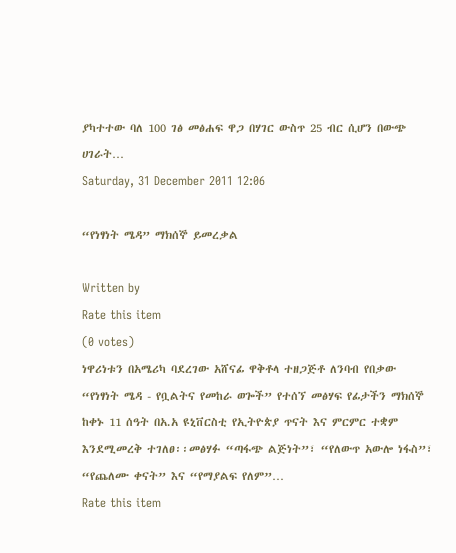ያካተተው ባለ 100 ገፅ መፅሐፍ ዋጋ በሃገር ውስጥ 25 ብር ሲሆን በውጭ ሀገራት…
Saturday, 31 December 2011 12:06

“የነፃነት ሜዳ” ማክሰኞ ይመረቃል

Written by
Rate this item
(0 votes)
ነዋሪነቱን በአሜሪካ ባደረገው አሸናፊ ዋቅቶላ ተዘጋጅቶ ለንባብ የበቃው “የነፃነት ሜዳ - የቧልትና የመከራ ወጐች” የተሰኘ መፅሃፍ የፊታችን ማክሰኞ ከቀኑ 11 ሰዓት በአ.አ ዩኒቨርስቲ የኢትዮጵያ ጥናት እና ምርምር ተቋም እንደሚመረቅ ተገለፀ፡፡መፅሃፉ “ጣፋጭ ልጅነት”፣ “የለውጥ አውሎ ነፋስ”፣ “የጨለሙ ቀናት” እና “የማያልፍ የለም”…
Rate this item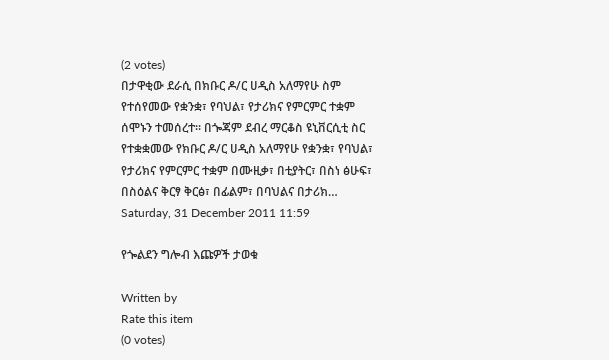(2 votes)
በታዋቂው ደራሲ በክቡር ዶ/ር ሀዲስ አለማየሁ ስም የተሰየመው የቋንቋ፣ የባህል፣ የታሪክና የምርምር ተቋም ሰሞኑን ተመሰረተ፡፡ በጐጃም ደብረ ማርቆስ ዩኒቨርሲቲ ስር የተቋቋመው የክቡር ዶ/ር ሀዲስ አለማየሁ የቋንቋ፣ የባህል፣ የታሪክና የምርምር ተቋም በሙዚቃ፣ በቲያትር፣ በስነ ፅሁፍ፣ በስዕልና ቅርፃ ቅርፅ፣ በፊልም፣ በባህልና በታሪክ…
Saturday, 31 December 2011 11:59

የጐልደን ግሎብ እጩዎች ታወቁ

Written by
Rate this item
(0 votes)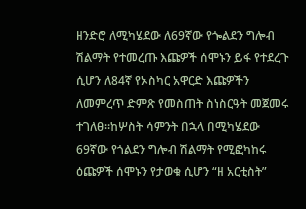ዘንድሮ ለሚካሄደው ለ69ኛው የጐልደን ግሎብ ሽልማት የተመረጡ እጩዎች ሰሞኑን ይፋ የተደረጉ ሲሆን ለ84ኛ የኦስካር አዋርድ እጩዎችን ለመምረጥ ድምጽ የመስጠት ስነስርዓት መጀመሩ ተገለፀ፡፡ከሦስት ሳምንት በኋላ በሚካሄደው 69ኛው የጎልደን ግሎብ ሽልማት የሚፎካከሩ ዕጩዎች ሰሞኑን የታወቁ ሲሆን “ዘ አርቲስት”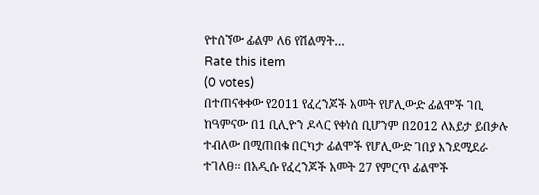የተሰኘው ፊልም ለ6 የሽልማት…
Rate this item
(0 votes)
በተጠናቀቀው የ2011 የፈረንጆች አመት የሆሊውድ ፊልሞች ገቢ ከዓምናው በ1 ቢሊዮን ዶላር የቀነሰ ቢሆንም በ2012 ለእይታ ይበቃሉ ተብለው በሚጠበቁ በርካታ ፊልሞች የሆሊውድ ገበያ እንደሚደራ ተገለፀ፡፡ በአዲሱ የፈረንጆች አመት 27 የምርጥ ፊልሞች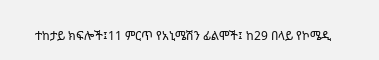ተከታይ ክፍሎች፤11 ምርጥ የአኒሜሽን ፊልሞች፤ ከ29 በላይ የኮሜዲ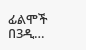ፊልሞች በ3ዲ…